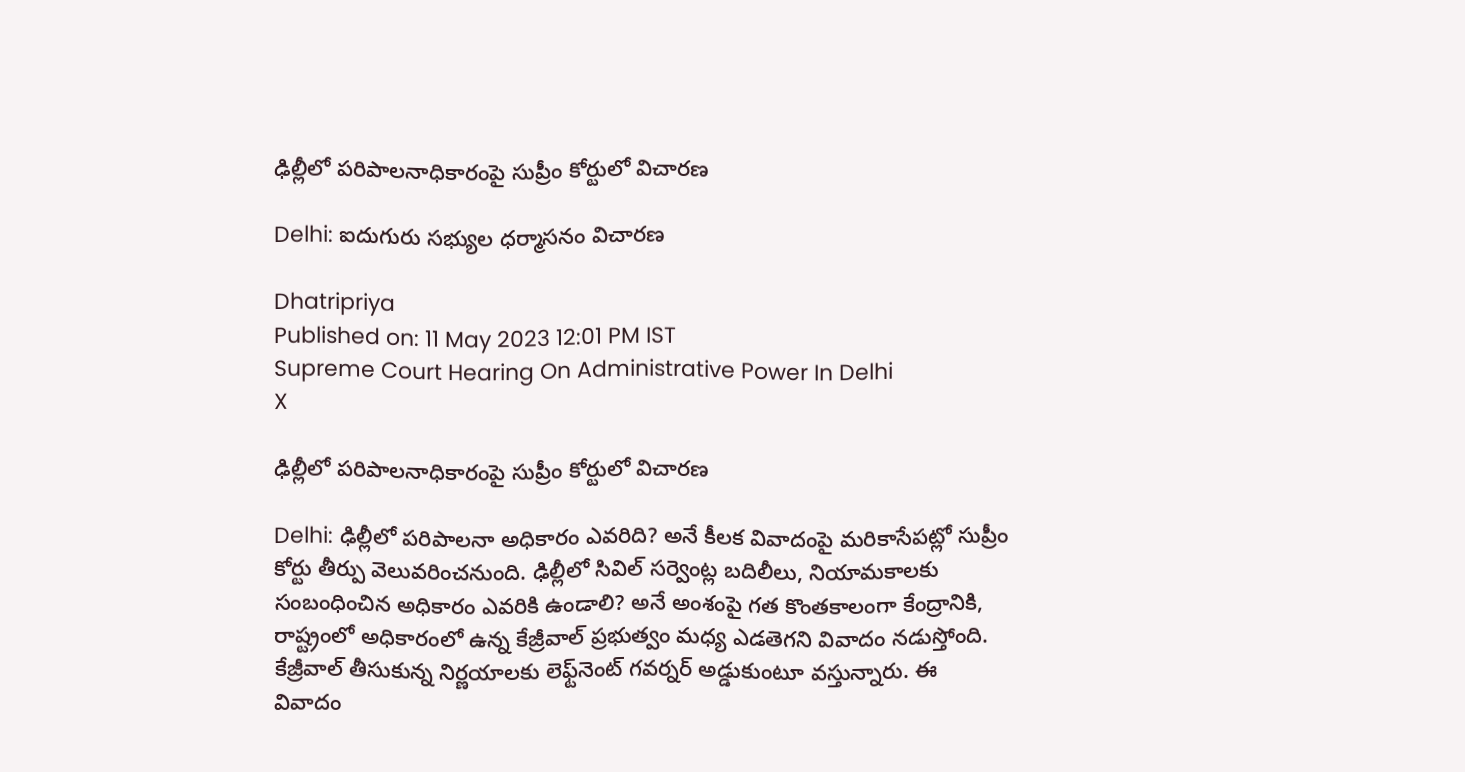ఢిల్లీలో పరిపాలనాధికారంపై సుప్రీం కోర్టులో విచారణ

Delhi: ఐదుగురు సభ్యుల ధర్మాసనం విచారణ

Dhatripriya
Published on: 11 May 2023 12:01 PM IST
Supreme Court Hearing On Administrative Power In Delhi
X

ఢిల్లీలో పరిపాలనాధికారంపై సుప్రీం కోర్టులో విచారణ

Delhi: ఢిల్లీలో పరిపాలనా అధికారం ఎవరిది? అనే కీలక వివాదంపై మరికాసేపట్లో సుప్రీం కోర్టు తీర్పు వెలువరించనుంది. ఢిల్లీలో సివిల్‌ సర్వెంట్ల బదిలీలు, నియామకాలకు సంబంధించిన అధికారం ఎవరికి ఉండాలి? అనే అంశంపై గత కొంతకాలంగా కేంద్రానికి, రాష్ట్రంలో అధికారంలో ఉన్న కేజ్రీవాల్‌ ప్రభుత్వం మధ్య ఎడతెగని వివాదం నడుస్తోంది. కేజ్రీవాల్‌ తీసుకున్న నిర్ణయాలకు లెఫ్ట్‌నెంట్‌ గవర్నర్‌ అడ్డుకుంటూ వస్తున్నారు. ఈ వివాదం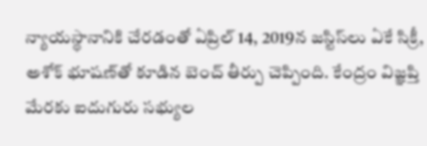న్యాయస్థానానికి చేరడంతో ఏప్రిల్‌ 14, 2019న జస్టిస్‌లు ఏకే సిక్రీ, అశోక్‌ భూషణ్‌తో కూడిన బెంచ్‌ తీర్పు చెప్పింది. కేంద్రం విజ్ఞప్తి మేరకు ఐదుగురు సభ్యుల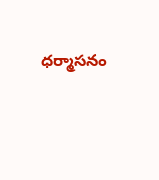ధర్మాసనం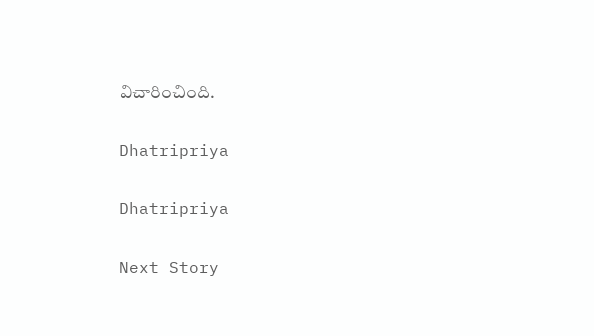విచారించింది.

Dhatripriya

Dhatripriya

Next Story